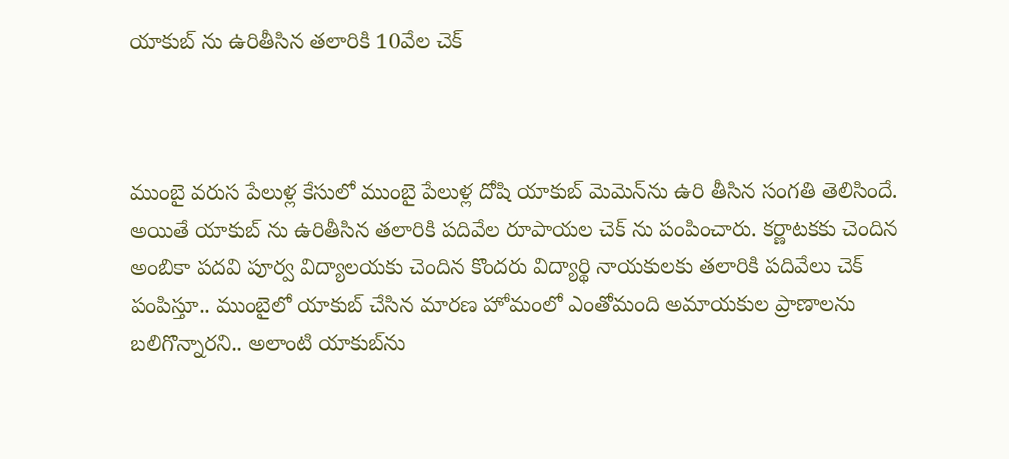యాకుబ్ ను ఉరితీసిన తలారికి 10వేల చెక్



ముంబై వరుస పేలుళ్ల కేసులో ముంబై పేలుళ్ల దోషి యాకుబ్ మెమెన్‌ను ఉరి తీసిన సంగతి తెలిసిందే. అయితే యాకుబ్ ను ఉరితీసిన తలారికి పదివేల రూపాయల చెక్ ను పంపించారు. కర్ణాటకకు చెందిన అంబికా పదవి పూర్వ విద్యాలయకు చెందిన కొందరు విద్యార్థి నాయకులకు తలారికి పదివేలు చెక్ పంపిస్తూ.. ముంబైలో యాకుబ్ చేసిన మారణ హోమంలో ఎంతోమంది అమాయకుల ప్రాణాలను బలిగొన్నారని.. అలాంటి యాకుబ్‌ను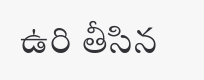ఉరి తీసిన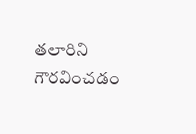తలారిని గౌరవించడం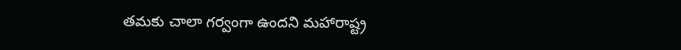తమకు చాలా గర్వంగా ఉందని మహారాష్ట్ర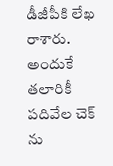డీజీపీకి లేఖ రాశారు. అందుకే తలారికీ పదివేల చెక్ ను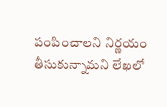పంపించాలని నిర్ణయం తీసుకున్నామని లేఖలో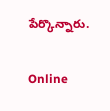పేర్కొన్నారు.

Online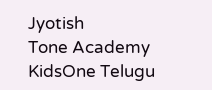Jyotish
Tone Academy
KidsOne Telugu